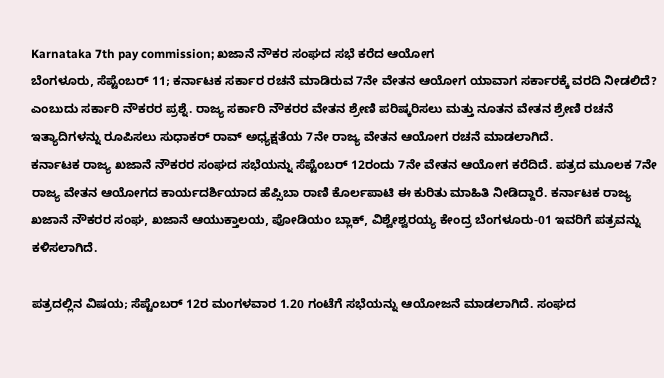Karnataka 7th pay commission; ಖಜಾನೆ ನೌಕರ ಸಂಘದ ಸಭೆ ಕರೆದ ಆಯೋಗ
ಬೆಂಗಳೂರು, ಸೆಪ್ಟೆಂಬರ್ 11; ಕರ್ನಾಟಕ ಸರ್ಕಾರ ರಚನೆ ಮಾಡಿರುವ 7ನೇ ವೇತನ ಆಯೋಗ ಯಾವಾಗ ಸರ್ಕಾರಕ್ಕೆ ವರದಿ ನೀಡಲಿದೆ? ಎಂಬುದು ಸರ್ಕಾರಿ ನೌಕರರ ಪ್ರಶ್ನೆ. ರಾಜ್ಯ ಸರ್ಕಾರಿ ನೌಕರರ ವೇತನ ಶ್ರೇಣಿ ಪರಿಷ್ಕರಿಸಲು ಮತ್ತು ನೂತನ ವೇತನ ಶ್ರೇಣಿ ರಚನೆ ಇತ್ಯಾದಿಗಳನ್ನು ರೂಪಿಸಲು ಸುಧಾಕರ್ ರಾವ್ ಅಧ್ಯಕ್ಷತೆಯ 7ನೇ ರಾಜ್ಯ ವೇತನ ಆಯೋಗ ರಚನೆ ಮಾಡಲಾಗಿದೆ.
ಕರ್ನಾಟಕ ರಾಜ್ಯ ಖಜಾನೆ ನೌಕರರ ಸಂಘದ ಸಭೆಯನ್ನು ಸೆಪ್ಟೆಂಬರ್ 12ರಂದು 7ನೇ ವೇತನ ಆಯೋಗ ಕರೆದಿದೆ. ಪತ್ರದ ಮೂಲಕ 7ನೇ ರಾಜ್ಯ ವೇತನ ಆಯೋಗದ ಕಾರ್ಯದರ್ಶಿಯಾದ ಹೆಪ್ಸಿಬಾ ರಾಣಿ ಕೊರ್ಲಪಾಟಿ ಈ ಕುರಿತು ಮಾಹಿತಿ ನೀಡಿದ್ದಾರೆ. ಕರ್ನಾಟಕ ರಾಜ್ಯ ಖಜಾನೆ ನೌಕರರ ಸಂಘ, ಖಜಾನೆ ಆಯುಕ್ತಾಲಯ, ಪೋಡಿಯಂ ಬ್ಲಾಕ್, ವಿಶ್ವೇಶ್ವರಯ್ಯ ಕೇಂದ್ರ ಬೆಂಗಳೂರು-01 ಇವರಿಗೆ ಪತ್ರವನ್ನು ಕಳಿಸಲಾಗಿದೆ.

ಪತ್ರದಲ್ಲಿನ ವಿಷಯ; ಸೆಪ್ಟೆಂಬರ್ 12ರ ಮಂಗಳವಾರ 1.20 ಗಂಟೆಗೆ ಸಭೆಯನ್ನು ಆಯೋಜನೆ ಮಾಡಲಾಗಿದೆ. ಸಂಘದ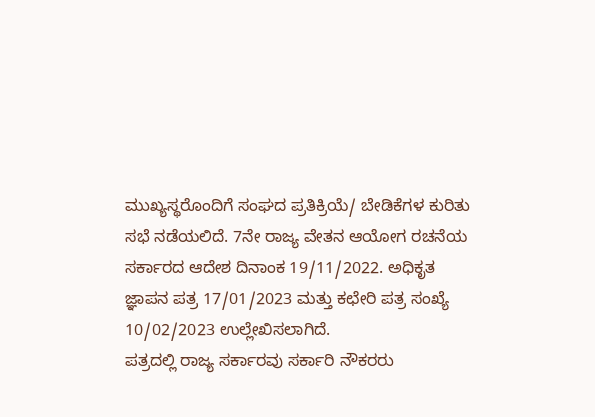ಮುಖ್ಯಸ್ಥರೊಂದಿಗೆ ಸಂಘದ ಪ್ರತಿಕ್ರಿಯೆ/ ಬೇಡಿಕೆಗಳ ಕುರಿತು ಸಭೆ ನಡೆಯಲಿದೆ. 7ನೇ ರಾಜ್ಯ ವೇತನ ಆಯೋಗ ರಚನೆಯ ಸರ್ಕಾರದ ಆದೇಶ ದಿನಾಂಕ 19/11/2022. ಅಧಿಕೃತ ಜ್ಞಾಪನ ಪತ್ರ 17/01/2023 ಮತ್ತು ಕಛೇರಿ ಪತ್ರ ಸಂಖ್ಯೆ 10/02/2023 ಉಲ್ಲೇಖಿಸಲಾಗಿದೆ.
ಪತ್ರದಲ್ಲಿ ರಾಜ್ಯ ಸರ್ಕಾರವು ಸರ್ಕಾರಿ ನೌಕರರು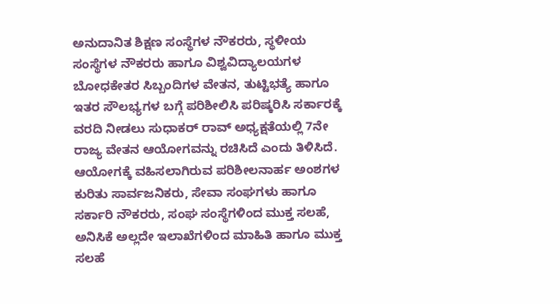ಅನುದಾನಿತ ಶಿಕ್ಷಣ ಸಂಸ್ಥೆಗಳ ನೌಕರರು, ಸ್ಥಳೀಯ ಸಂಸ್ಥೆಗಳ ನೌಕರರು ಹಾಗೂ ವಿಶ್ವವಿದ್ಯಾಲಯಗಳ ಬೋಧಕೇತರ ಸಿಬ್ಬಂದಿಗಳ ವೇತನ, ತುಟ್ಟಿಭತ್ಯೆ ಹಾಗೂ ಇತರ ಸೌಲಭ್ಯಗಳ ಬಗ್ಗೆ ಪರಿಶೀಲಿಸಿ ಪರಿಷ್ಕರಿಸಿ ಸರ್ಕಾರಕ್ಕೆ ವರದಿ ನೀಡಲು ಸುಧಾಕರ್ ರಾವ್ ಅಧ್ಯಕ್ಷತೆಯಲ್ಲಿ 7ನೇ ರಾಜ್ಯ ವೇತನ ಆಯೋಗವನ್ನು ರಚಿಸಿದೆ ಎಂದು ತಿಳಿಸಿದೆ.
ಆಯೋಗಕ್ಕೆ ವಹಿಸಲಾಗಿರುವ ಪರಿಶೀಲನಾರ್ಹ ಅಂಶಗಳ ಕುರಿತು ಸಾರ್ವಜನಿಕರು, ಸೇವಾ ಸಂಘಗಳು ಹಾಗೂ ಸರ್ಕಾರಿ ನೌಕರರು, ಸಂಘ ಸಂಸ್ಥೆಗಳಿಂದ ಮುಕ್ತ ಸಲಹೆ, ಅನಿಸಿಕೆ ಅಲ್ಲದೇ ಇಲಾಖೆಗಳಿಂದ ಮಾಹಿತಿ ಹಾಗೂ ಮುಕ್ತ ಸಲಹೆ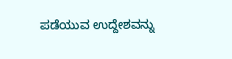ಪಡೆಯುವ ಉದ್ದೇಶವನ್ನು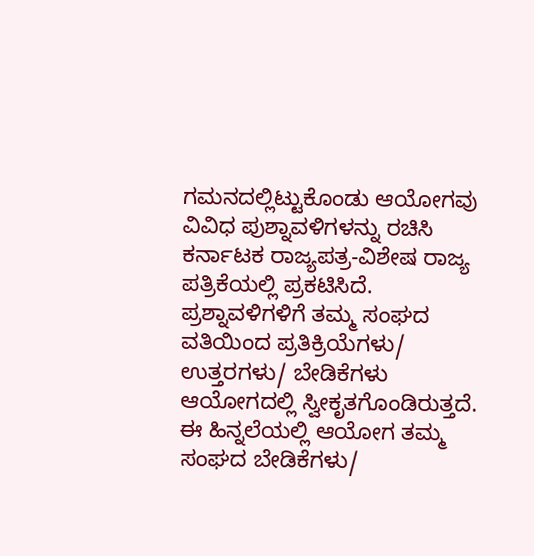ಗಮನದಲ್ಲಿಟ್ಟುಕೊಂಡು ಆಯೋಗವು ವಿವಿಧ ಪುಶ್ನಾವಳಿಗಳನ್ನು ರಚಿಸಿ ಕರ್ನಾಟಕ ರಾಜ್ಯಪತ್ರ-ವಿಶೇಷ ರಾಜ್ಯ ಪತ್ರಿಕೆಯಲ್ಲಿ ಪ್ರಕಟಿಸಿದೆ.
ಪ್ರಶ್ನಾವಳಿಗಳಿಗೆ ತಮ್ಮ ಸಂಘದ ವತಿಯಿಂದ ಪ್ರತಿಕ್ರಿಯೆಗಳು/ ಉತ್ತರಗಳು/ ಬೇಡಿಕೆಗಳು ಆಯೋಗದಲ್ಲಿ ಸ್ವೀಕೃತಗೊಂಡಿರುತ್ತದೆ. ಈ ಹಿನ್ನಲೆಯಲ್ಲಿ ಆಯೋಗ ತಮ್ಮ ಸಂಘದ ಬೇಡಿಕೆಗಳು/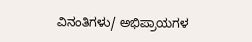ವಿನಂತಿಗಳು/ ಅಭಿಪ್ರಾಯಗಳ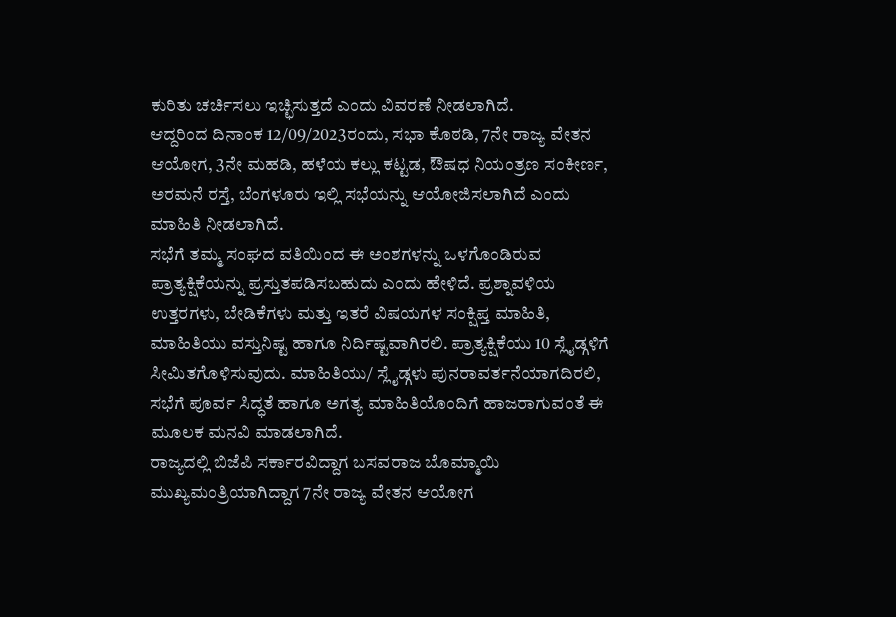ಕುರಿತು ಚರ್ಚಿಸಲು ಇಚ್ಛಿಸುತ್ತದೆ ಎಂದು ವಿವರಣೆ ನೀಡಲಾಗಿದೆ.
ಆದ್ದರಿಂದ ದಿನಾಂಕ 12/09/2023ರಂದು, ಸಭಾ ಕೊಠಡಿ, 7ನೇ ರಾಜ್ಯ ವೇತನ ಆಯೋಗ, 3ನೇ ಮಹಡಿ, ಹಳೆಯ ಕಲ್ಲು ಕಟ್ಟಡ, ಔಷಧ ನಿಯಂತ್ರಣ ಸಂಕೀರ್ಣ, ಅರಮನೆ ರಸ್ತೆ, ಬೆಂಗಳೂರು ಇಲ್ಲಿ ಸಭೆಯನ್ನು ಆಯೋಜಿಸಲಾಗಿದೆ ಎಂದು ಮಾಹಿತಿ ನೀಡಲಾಗಿದೆ.
ಸಭೆಗೆ ತಮ್ಮ ಸಂಘದ ವತಿಯಿಂದ ಈ ಅಂಶಗಳನ್ನು ಒಳಗೊಂಡಿರುವ ಪ್ರಾತ್ಯಕ್ಷಿಕೆಯನ್ನು ಪ್ರಸ್ತುತಪಡಿಸಬಹುದು ಎಂದು ಹೇಳಿದೆ. ಪ್ರಶ್ನಾವಳಿಯ ಉತ್ತರಗಳು, ಬೇಡಿಕೆಗಳು ಮತ್ತು ಇತರೆ ವಿಷಯಗಳ ಸಂಕ್ಷಿಪ್ತ ಮಾಹಿತಿ, ಮಾಹಿತಿಯು ವಸ್ತುನಿಷ್ಟ ಹಾಗೂ ನಿರ್ದಿಷ್ಟವಾಗಿರಲಿ. ಪ್ರಾತ್ಯಕ್ಷಿಕೆಯು 10 ಸ್ಲೈಡ್ಗಳಿಗೆ ಸೀಮಿತಗೊಳಿಸುವುದು. ಮಾಹಿತಿಯು/ ಸ್ಲೈಡ್ಗಳು ಪುನರಾವರ್ತನೆಯಾಗದಿರಲಿ, ಸಭೆಗೆ ಪೂರ್ವ ಸಿದ್ಧತೆ ಹಾಗೂ ಅಗತ್ಯ ಮಾಹಿತಿಯೊಂದಿಗೆ ಹಾಜರಾಗುವಂತೆ ಈ ಮೂಲಕ ಮನವಿ ಮಾಡಲಾಗಿದೆ.
ರಾಜ್ಯದಲ್ಲಿ ಬಿಜೆಪಿ ಸರ್ಕಾರವಿದ್ದಾಗ ಬಸವರಾಜ ಬೊಮ್ಮಾಯಿ ಮುಖ್ಯಮಂತ್ರಿಯಾಗಿದ್ದಾಗ 7ನೇ ರಾಜ್ಯ ವೇತನ ಆಯೋಗ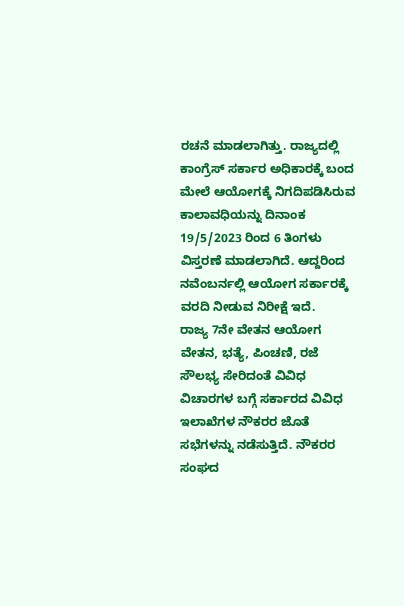ರಚನೆ ಮಾಡಲಾಗಿತ್ತು. ರಾಜ್ಯದಲ್ಲಿ ಕಾಂಗ್ರೆಸ್ ಸರ್ಕಾರ ಅಧಿಕಾರಕ್ಕೆ ಬಂದ ಮೇಲೆ ಆಯೋಗಕ್ಕೆ ನಿಗದಿಪಡಿಸಿರುವ ಕಾಲಾವಧಿಯನ್ನು ದಿನಾಂಕ 19/5/2023 ರಿಂದ 6 ತಿಂಗಳು ವಿಸ್ತರಣೆ ಮಾಡಲಾಗಿದೆ. ಆದ್ದರಿಂದ ನವೆಂಬರ್ನಲ್ಲಿ ಆಯೋಗ ಸರ್ಕಾರಕ್ಕೆ ವರದಿ ನೀಡುವ ನಿರೀಕ್ಷೆ ಇದೆ.
ರಾಜ್ಯ 7ನೇ ವೇತನ ಆಯೋಗ ವೇತನ, ಭತ್ಯೆ, ಪಿಂಚಣಿ, ರಜೆ ಸೌಲಭ್ಯ ಸೇರಿದಂತೆ ವಿವಿಧ ವಿಚಾರಗಳ ಬಗ್ಗೆ ಸರ್ಕಾರದ ವಿವಿಧ ಇಲಾಖೆಗಳ ನೌಕರರ ಜೊತೆ ಸಭೆಗಳನ್ನು ನಡೆಸುತ್ತಿದೆ. ನೌಕರರ ಸಂಘದ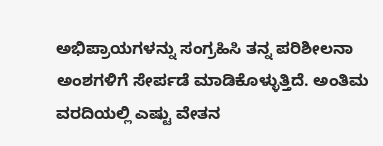ಅಭಿಪ್ರಾಯಗಳನ್ನು ಸಂಗ್ರಹಿಸಿ ತನ್ನ ಪರಿಶೀಲನಾ ಅಂಶಗಳಿಗೆ ಸೇರ್ಪಡೆ ಮಾಡಿಕೊಳ್ಳುತ್ತಿದೆ. ಅಂತಿಮ ವರದಿಯಲ್ಲಿ ಎಷ್ಟು ವೇತನ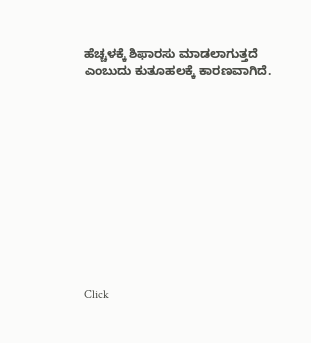ಹೆಚ್ಚಳಕ್ಕೆ ಶಿಫಾರಸು ಮಾಡಲಾಗುತ್ತದೆ ಎಂಬುದು ಕುತೂಹಲಕ್ಕೆ ಕಾರಣವಾಗಿದೆ.












Click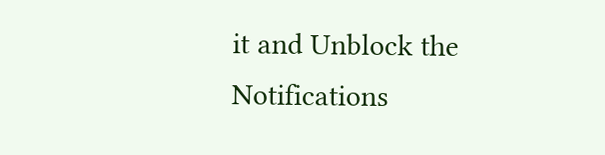it and Unblock the Notifications